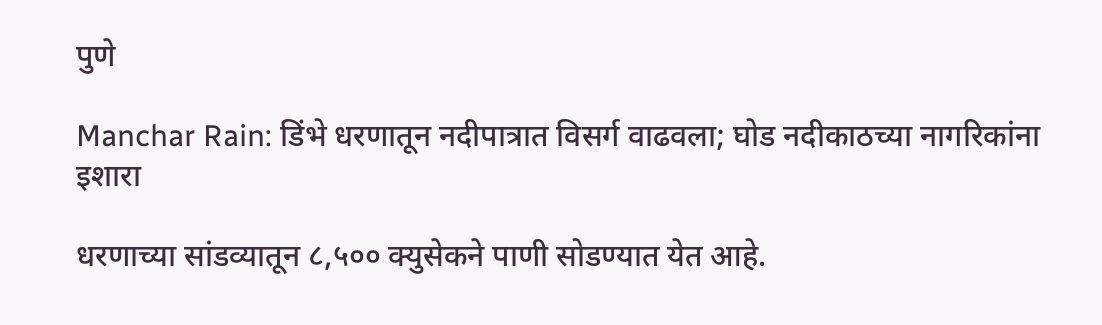पुणे

Manchar Rain: डिंभे धरणातून नदीपात्रात विसर्ग वाढवला; घोड नदीकाठच्या नागरिकांना इशारा

धरणाच्या सांडव्यातून ८,५०० क्युसेकने पाणी सोडण्यात येत आहे.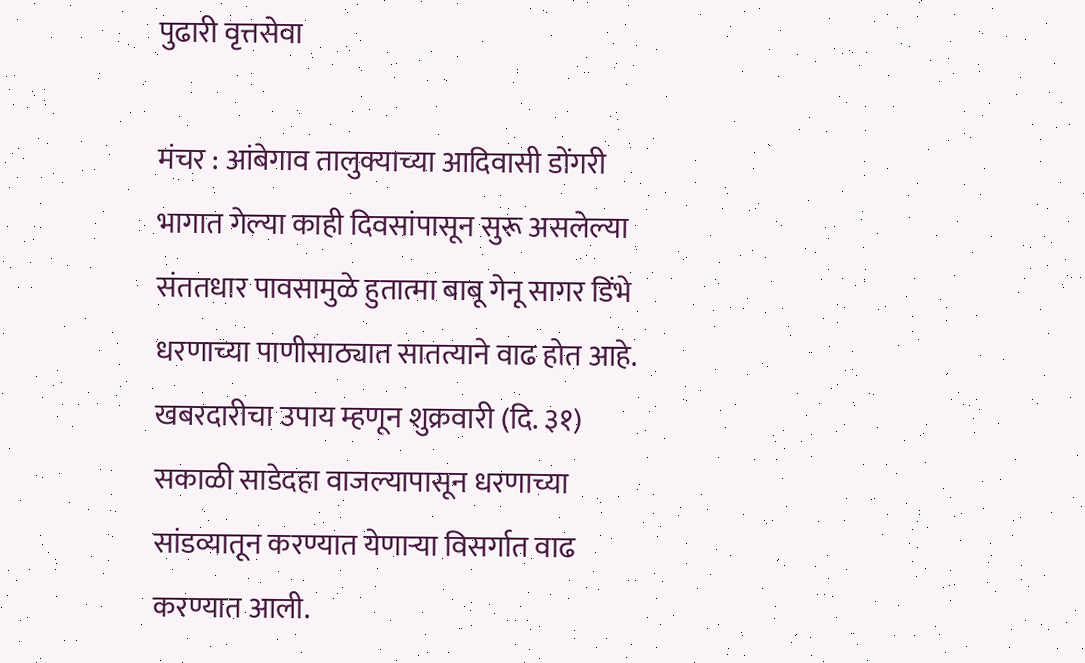पुढारी वृत्तसेवा

मंचर : आंबेगाव तालुक्याच्या आदिवासी डोंगरी भागात गेल्या काही दिवसांपासून सुरू असलेल्या संततधार पावसामुळे हुतात्मा बाबू गेनू सागर डिंभे धरणाच्या पाणीसाठ्यात सातत्याने वाढ होत आहे. खबरदारीचा उपाय म्हणून शुक्रवारी (दि. ३१) सकाळी साडेदहा वाजल्यापासून धरणाच्या सांडव्यातून करण्यात येणाऱ्या विसर्गात वाढ करण्यात आली.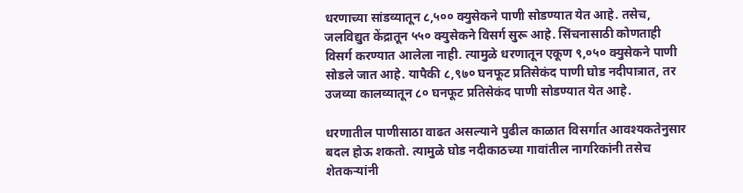धरणाच्या सांडव्यातून ८,५०० क्युसेकने पाणी सोडण्यात येत आहे. तसेच, जलविद्युत केंद्रातून ५५० क्युसेकने विसर्ग सुरू आहे. सिंचनासाठी कोणताही विसर्ग करण्यात आलेला नाही. त्यामुळे धरणातून एकूण ९,०५० क्युसेकने पाणी सोडले जात आहे. यापैकी ८,९७० घनफूट प्रतिसेकंद पाणी घोड नदीपात्रात, तर उजव्या कालव्यातून ८० घनफूट प्रतिसेकंद पाणी सोडण्यात येत आहे.

धरणातील पाणीसाठा वाढत असल्याने पुढील काळात विसर्गात आवश्यकतेनुसार बदल होऊ शकतो. त्यामुळे घोड नदीकाठच्या गावांतील नागरिकांनी तसेच शेतकऱ्यांनी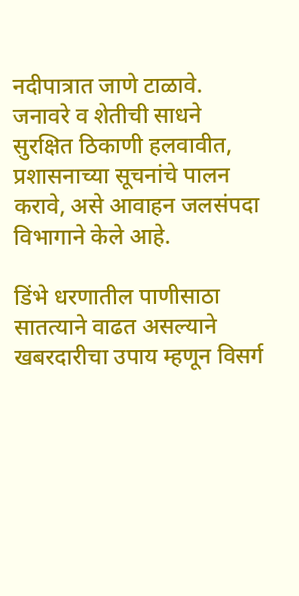नदीपात्रात जाणे टाळावे. जनावरे व शेतीची साधने सुरक्षित ठिकाणी हलवावीत, प्रशासनाच्या सूचनांचे पालन करावे, असे आवाहन जलसंपदा विभागाने केले आहे.

डिंभे धरणातील पाणीसाठा सातत्याने वाढत असल्याने खबरदारीचा उपाय म्हणून विसर्ग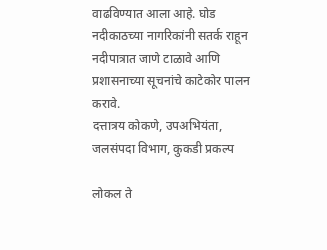वाढविण्यात आला आहे. घोड नदीकाठच्या नागरिकांनी सतर्क राहून नदीपात्रात जाणे टाळावे आणि प्रशासनाच्या सूचनांचे काटेकोर पालन करावे.
दत्तात्रय कोकणे, उपअभियंता, जलसंपदा विभाग, कुकडी प्रकल्प

लोकल ते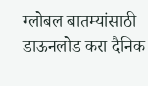ग्लोबल बातम्यांसाठी डाऊनलोड करा दैनिक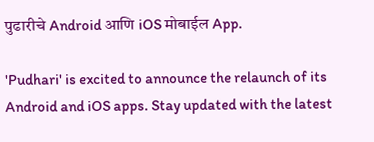पुढारीचे Android आणि iOS मोबाईल App.

'Pudhari' is excited to announce the relaunch of its Android and iOS apps. Stay updated with the latest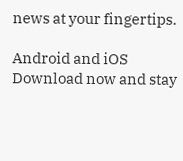news at your fingertips.

Android and iOS Download now and stay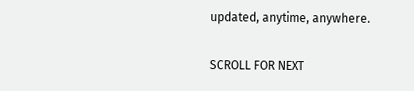updated, anytime, anywhere.

SCROLL FOR NEXT